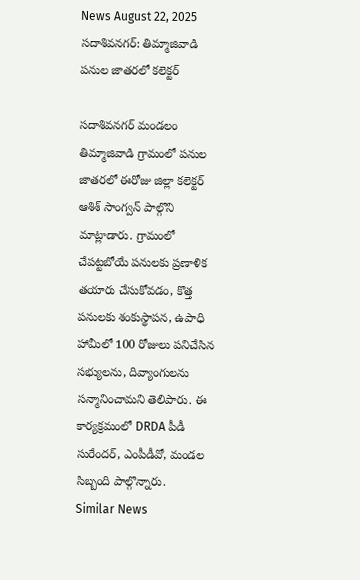News August 22, 2025
సదాశివనగర్: తిమ్మాజివాడి పనుల జాతరలో కలెక్టర్

సదాశివనగర్ మండలం తిమ్మాజివాడి గ్రామంలో పనుల జాతరలో ఈరోజు జిల్లా కలెక్టర్ ఆశిశ్ సాంగ్వన్ పాల్గొని మాట్లాడారు. గ్రామంలో చేపట్టబోయే పనులకు ప్రణాళిక తయారు చేసుకోవడం, కొత్త పనులకు శంకుస్థాపన, ఉపాధి హామీలో 100 రోజులు పనిచేసిన సభ్యులను, దివ్యాంగులను సన్మానించామని తెలిపారు. ఈ కార్యక్రమంలో DRDA పీడీ సురేందర్, ఎంపీడీవో, మండల సిబ్బంది పాల్గొన్నారు.
Similar News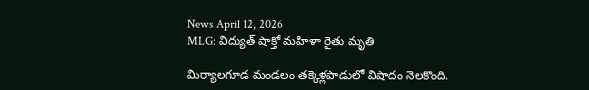News April 12, 2026
MLG: విద్యుత్ షాక్తో మహిళా రైతు మృతి

మిర్యాలగూడ మండలం తక్కెళ్లపాడులో విషాదం నెలకొంది.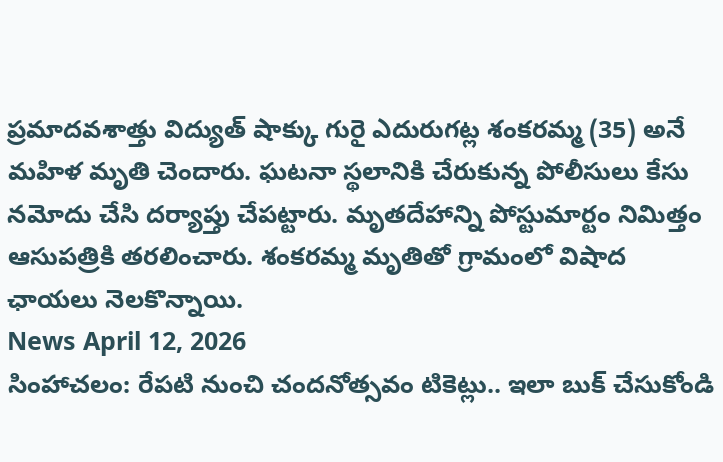ప్రమాదవశాత్తు విద్యుత్ షాక్కు గురై ఎదురుగట్ల శంకరమ్మ (35) అనే మహిళ మృతి చెందారు. ఘటనా స్థలానికి చేరుకున్న పోలీసులు కేసు నమోదు చేసి దర్యాప్తు చేపట్టారు. మృతదేహాన్ని పోస్టుమార్టం నిమిత్తం ఆసుపత్రికి తరలించారు. శంకరమ్మ మృతితో గ్రామంలో విషాద ఛాయలు నెలకొన్నాయి.
News April 12, 2026
సింహాచలం: రేపటి నుంచి చందనోత్సవం టికెట్లు.. ఇలా బుక్ చేసుకోండి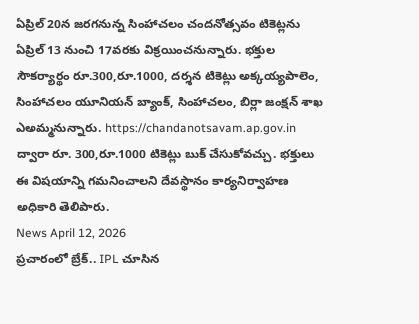ఏప్రిల్ 20న జరగనున్న సింహాచలం చందనోత్సవం టికెట్లను ఏప్రిల్ 13 నుంచి 17వరకు విక్రయించనున్నారు. భక్తుల సౌకర్యార్థం రూ.300,రూ.1000, దర్శన టికెట్లు అక్కయ్యపాలెం, సింహాచలం యూనియన్ బ్యాంక్, సింహాచలం, బిర్లా జంక్షన్ శాఖ ఎఅమ్మనున్నారు. https://chandanotsavam.ap.gov.in ద్వారా రూ. 300,రూ.1000 టికెట్లు బుక్ చేసుకోవచ్చు. భక్తులు ఈ విషయాన్ని గమనించాలని దేవస్థానం కార్యనిర్వాహణ అధికారి తెలిపారు.
News April 12, 2026
ప్రచారంలో బ్రేక్.. IPL చూసిన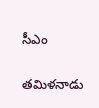సీఎం

తమిళనాడు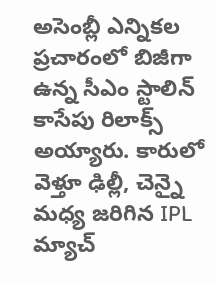అసెంబ్లీ ఎన్నికల ప్రచారంలో బిజీగా ఉన్న సీఎం స్టాలిన్ కాసేపు రిలాక్స్ అయ్యారు. కారులో వెళ్తూ ఢిల్లీ, చెన్నై మధ్య జరిగిన IPL మ్యాచ్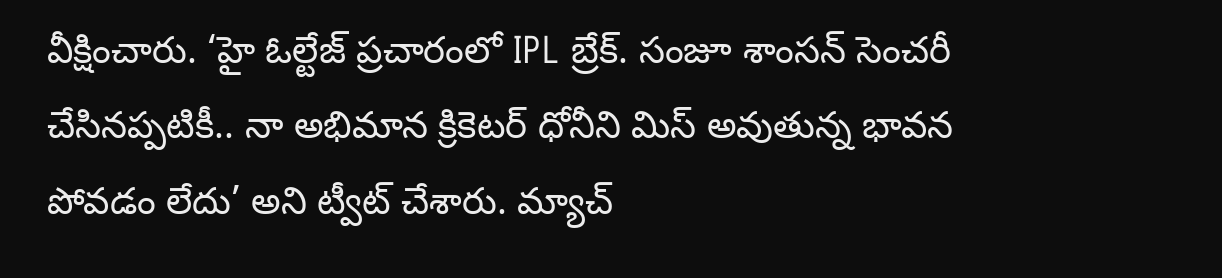వీక్షించారు. ‘హై ఓల్టేజ్ ప్రచారంలో IPL బ్రేక్. సంజూ శాంసన్ సెంచరీ చేసినప్పటికీ.. నా అభిమాన క్రికెటర్ ధోనీని మిస్ అవుతున్న భావన పోవడం లేదు’ అని ట్వీట్ చేశారు. మ్యాచ్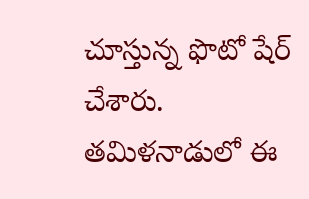చూస్తున్న ఫొటో షేర్ చేశారు. తమిళనాడులో ఈ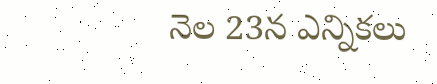నెల 23న ఎన్నికలు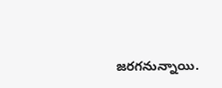జరగనున్నాయి.